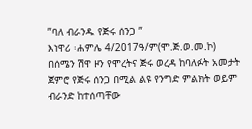”ባለ ብራንዱ የጅሩ ሰንጋ ”
እነዋሪ ፡ሐምሌ 4/2017ዓ/ም(ሞ.ጅ.ወ.መ.ኮ) በሰሜን ሽዋ ዞን የሞረትና ጅሩ ወረዳ ከባለፉት አመታት ጀምሮ የጅሩ ሰንጋ በሚል ልዩ የንግድ ምልክት ወይም ብራንድ ከተሰጣቸው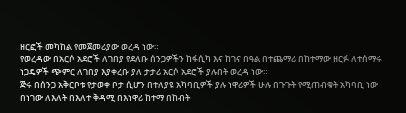ዘርፎች መካከል የመጀመሪያው ወረዳ ነው።
የወረዳው በአርሶ አደሮች ለገበያ የደለቡ ሰንጋዎችን ከፋሲካ እና ከገና በዓል በተጨማሪ በከተማው ዘርፉ ለተሰማሩ ነጋዴዎች ጭምር ለገበያ እያቀረቡ ያለ ታታሪ አርሶ አደሮች ያሉበት ወረዳ ነው።
ጅሩ በሰንጋ አቅርቦቱ የታወቀ ቦታ ሲሆን በተለያዩ አካባቢዎች ያሉ ነዋሪዎች ሁሉ በጉጉት የሚጠብቁት አካባቢ ነው በነገው ለእለት በእለተ ቅዳሚ በእነዋሪ ከተማ በከብት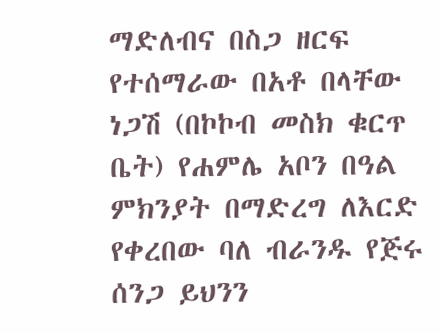ማድለብና በስጋ ዘርፍ የተሰማራው በአቶ በላቸው ነጋሽ (በኮኮብ መስክ ቁርጥ ቤት) የሐምሌ አቦን በዓል ምክንያት በማድረግ ለእርድ የቀረበው ባለ ብራንዱ የጅሩ ሰንጋ ይህንን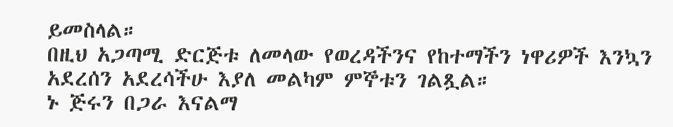ይመስላል።
በዚህ አጋጣሚ ድርጅቱ ለመላው የወረዳችንና የከተማችን ነዋሪዎች እንኳን አደረሰን አደረሳችሁ እያለ መልካም ምኞቱን ገልጿል።
ኑ ጅሩን በጋራ እናልማ